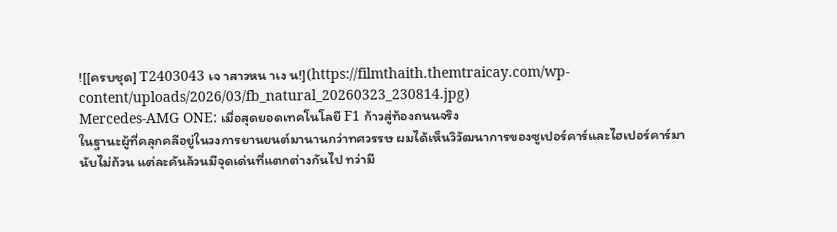![[ครบชุด] T2403043 เจ าสาวหน าเง น!](https://filmthaith.themtraicay.com/wp-content/uploads/2026/03/fb_natural_20260323_230814.jpg)
Mercedes-AMG ONE: เมื่อสุดยอดเทคโนโลยี F1 ก้าวสู่ท้องถนนจริง
ในฐานะผู้ที่คลุกคลีอยู่ในวงการยานยนต์มานานกว่าทศวรรษ ผมได้เห็นวิวัฒนาการของซูเปอร์คาร์และไฮเปอร์คาร์มานับไม่ถ้วน แต่ละคันล้วนมีจุดเด่นที่แตกต่างกันไป ทว่ามี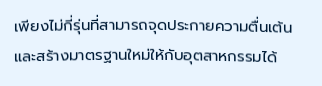เพียงไม่กี่รุ่นที่สามารถจุดประกายความตื่นเต้นและสร้างมาตรฐานใหม่ให้กับอุตสาหกรรมได้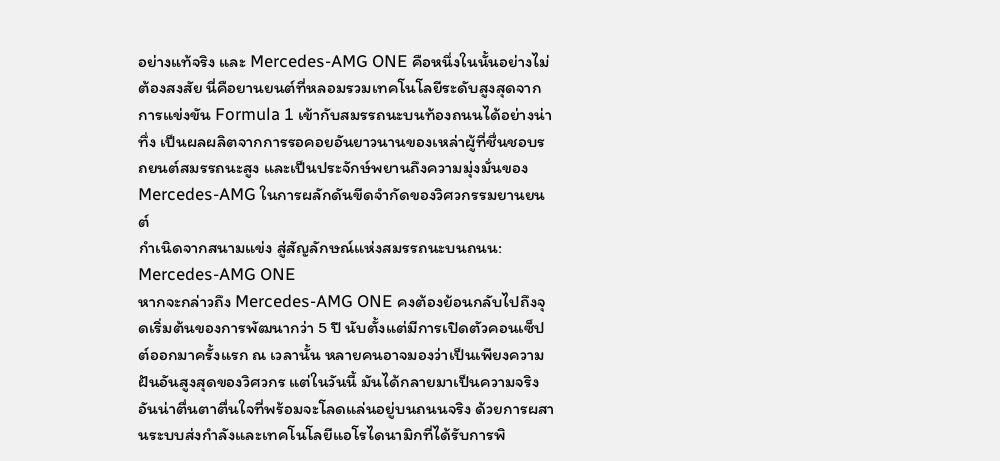อย่างแท้จริง และ Mercedes-AMG ONE คือหนึ่งในนั้นอย่างไม่ต้องสงสัย นี่คือยานยนต์ที่หลอมรวมเทคโนโลยีระดับสูงสุดจากการแข่งขัน Formula 1 เข้ากับสมรรถนะบนท้องถนนได้อย่างน่าทึ่ง เป็นผลผลิตจากการรอคอยอันยาวนานของเหล่าผู้ที่ชื่นชอบรถยนต์สมรรถนะสูง และเป็นประจักษ์พยานถึงความมุ่งมั่นของ Mercedes-AMG ในการผลักดันขีดจำกัดของวิศวกรรมยานยนต์
กำเนิดจากสนามแข่ง สู่สัญลักษณ์แห่งสมรรถนะบนถนน: Mercedes-AMG ONE
หากจะกล่าวถึง Mercedes-AMG ONE คงต้องย้อนกลับไปถึงจุดเริ่มต้นของการพัฒนากว่า 5 ปี นับตั้งแต่มีการเปิดตัวคอนเซ็ปต์ออกมาครั้งแรก ณ เวลานั้น หลายคนอาจมองว่าเป็นเพียงความฝันอันสูงสุดของวิศวกร แต่ในวันนี้ มันได้กลายมาเป็นความจริงอันน่าตื่นตาตื่นใจที่พร้อมจะโลดแล่นอยู่บนถนนจริง ด้วยการผสานระบบส่งกำลังและเทคโนโลยีแอโรไดนามิกที่ได้รับการพิ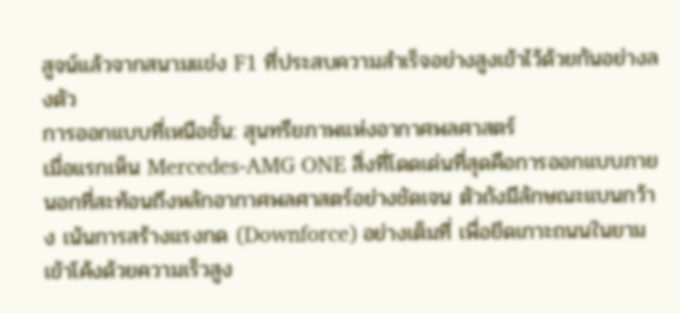สูจน์แล้วจากสนามแข่ง F1 ที่ประสบความสำเร็จอย่างสูงเข้าไว้ด้วยกันอย่างลงตัว
การออกแบบที่เหนือชั้น: สุนทรียภาพแห่งอากาศพลศาสตร์
เมื่อแรกเห็น Mercedes-AMG ONE สิ่งที่โดดเด่นที่สุดคือการออกแบบภายนอกที่สะท้อนถึงหลักอากาศพลศาสตร์อย่างชัดเจน ตัวถังมีลักษณะแบนกว้าง เน้นการสร้างแรงกด (Downforce) อย่างเต็มที่ เพื่อยึดเกาะถนนในยามเข้าโค้งด้วยความเร็วสูง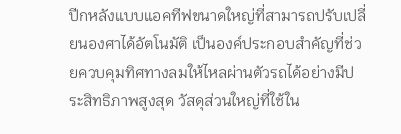ปีกหลังแบบแอคทีฟขนาดใหญ่ที่สามารถปรับเปลี่ยนองศาได้อัตโนมัติ เป็นองค์ประกอบสำคัญที่ช่วยควบคุมทิศทางลมให้ไหลผ่านตัวรถได้อย่างมีประสิทธิภาพสูงสุด วัสดุส่วนใหญ่ที่ใช้ใน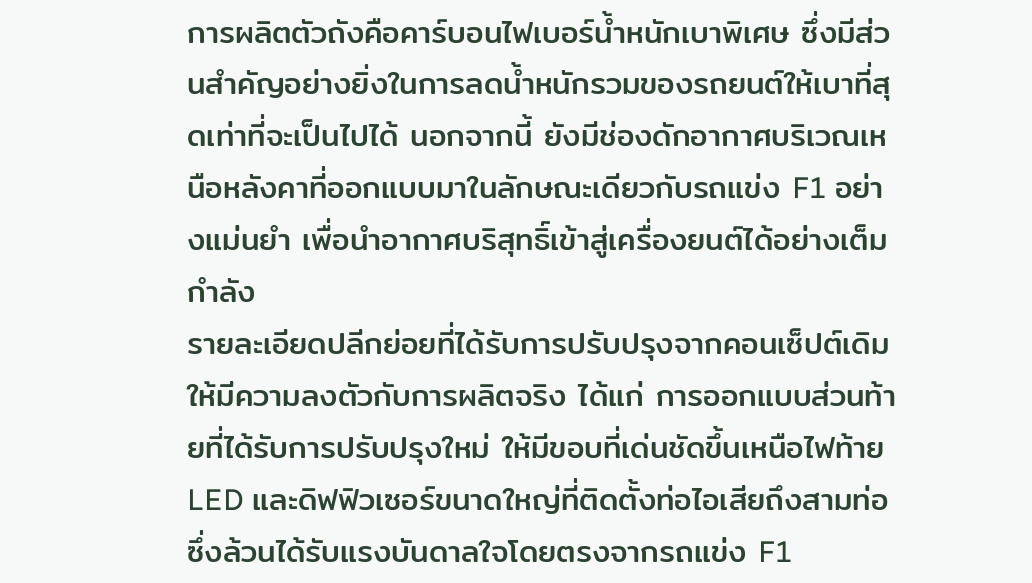การผลิตตัวถังคือคาร์บอนไฟเบอร์น้ำหนักเบาพิเศษ ซึ่งมีส่วนสำคัญอย่างยิ่งในการลดน้ำหนักรวมของรถยนต์ให้เบาที่สุดเท่าที่จะเป็นไปได้ นอกจากนี้ ยังมีช่องดักอากาศบริเวณเหนือหลังคาที่ออกแบบมาในลักษณะเดียวกับรถแข่ง F1 อย่างแม่นยำ เพื่อนำอากาศบริสุทธิ์เข้าสู่เครื่องยนต์ได้อย่างเต็มกำลัง
รายละเอียดปลีกย่อยที่ได้รับการปรับปรุงจากคอนเซ็ปต์เดิมให้มีความลงตัวกับการผลิตจริง ได้แก่ การออกแบบส่วนท้ายที่ได้รับการปรับปรุงใหม่ ให้มีขอบที่เด่นชัดขึ้นเหนือไฟท้าย LED และดิฟฟิวเซอร์ขนาดใหญ่ที่ติดตั้งท่อไอเสียถึงสามท่อ ซึ่งล้วนได้รับแรงบันดาลใจโดยตรงจากรถแข่ง F1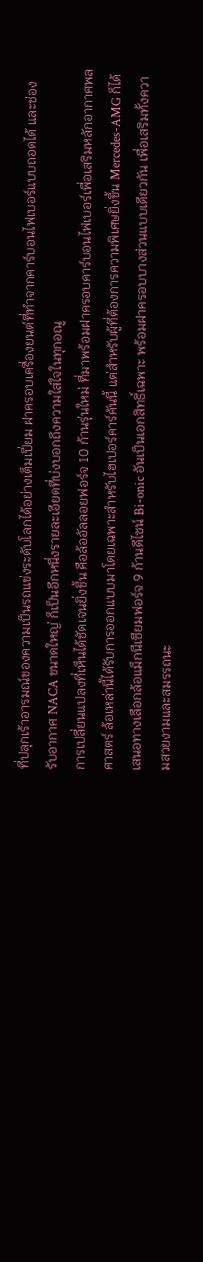ที่ปลุกเร้าอารมณ์ของความเป็นรถแข่งระดับโลกได้อย่างเต็มเปี่ยม ฝาครอบเครื่องยนต์ที่ทำจากคาร์บอนไฟเบอร์แบบถอดได้ และช่องรับอากาศ NACA ขนาดใหญ่ ก็เป็นอีกหนึ่งรายละเอียดที่บ่งบอกถึงความใส่ใจในทุกอณู
การเปลี่ยนแปลงที่เห็นได้ชัดเจนยิ่งขึ้น คือล้ออัลลอยฟอร์จ 10 ก้านรุ่นใหม่ ที่มาพร้อมฝาครอบคาร์บอนไฟเบอร์เพื่อเสริมหลักอากาศพลศาสตร์ ล้อเหล่านี้ได้รับการออกแบบมาโดยเฉพาะสำหรับไฮเปอร์คาร์คันนี้ แต่สำหรับผู้ที่ต้องการความพิเศษยิ่งขึ้น Mercedes-AMG ก็ได้เสนอทางเลือกล้อแม็กนีเซียมฟอร์จ 9 ก้านดีไซน์ Bi-onic อันเป็นเอกสิทธิ์เฉพาะ พร้อมฝาครอบบางส่วนแบบเดียวกัน เพื่อเสริมทั้งความสวยงามและสมรรถนะ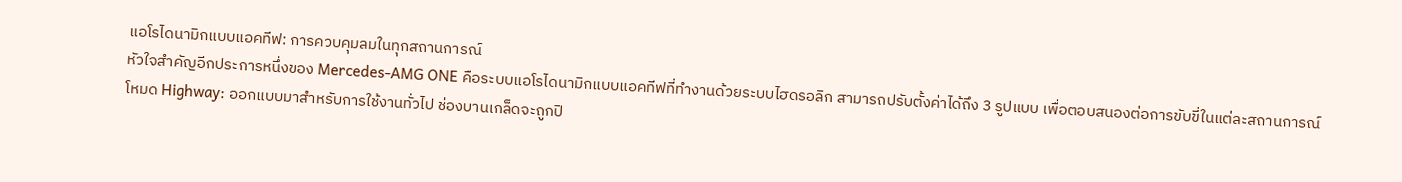แอโรไดนามิกแบบแอคทีฟ: การควบคุมลมในทุกสถานการณ์
หัวใจสำคัญอีกประการหนึ่งของ Mercedes-AMG ONE คือระบบแอโรไดนามิกแบบแอคทีฟที่ทำงานด้วยระบบไฮดรอลิก สามารถปรับตั้งค่าได้ถึง 3 รูปแบบ เพื่อตอบสนองต่อการขับขี่ในแต่ละสถานการณ์
โหมด Highway: ออกแบบมาสำหรับการใช้งานทั่วไป ช่องบานเกล็ดจะถูกปิ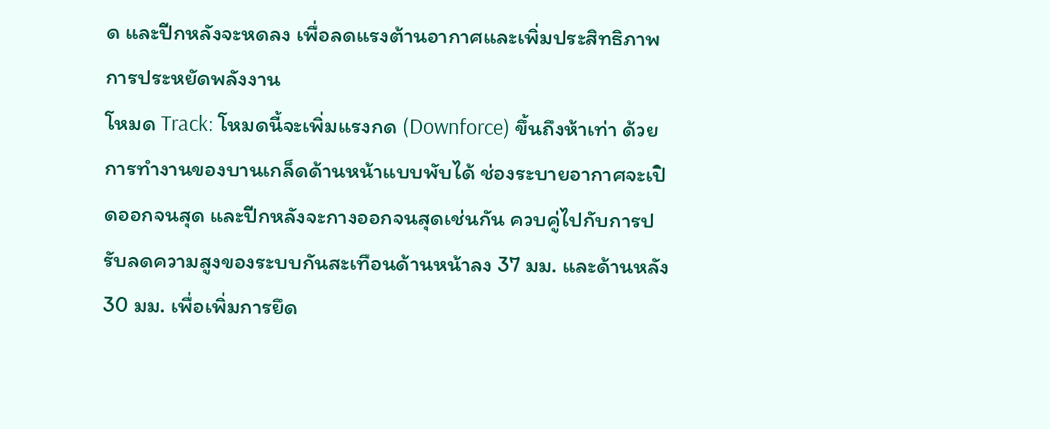ด และปีกหลังจะหดลง เพื่อลดแรงต้านอากาศและเพิ่มประสิทธิภาพการประหยัดพลังงาน
โหมด Track: โหมดนี้จะเพิ่มแรงกด (Downforce) ขึ้นถึงห้าเท่า ด้วยการทำงานของบานเกล็ดด้านหน้าแบบพับได้ ช่องระบายอากาศจะเปิดออกจนสุด และปีกหลังจะกางออกจนสุดเช่นกัน ควบคู่ไปกับการปรับลดความสูงของระบบกันสะเทือนด้านหน้าลง 37 มม. และด้านหลัง 30 มม. เพื่อเพิ่มการยึด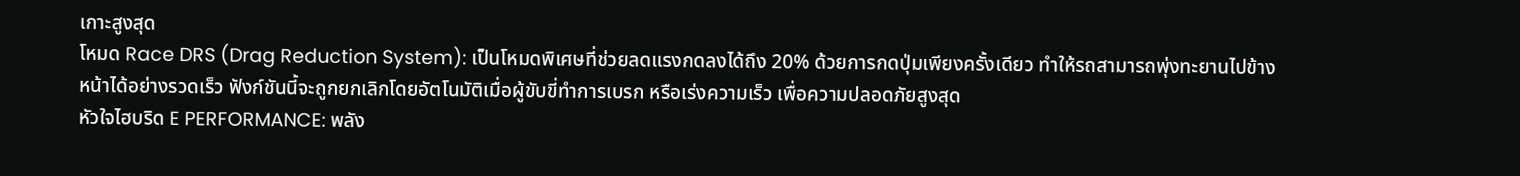เกาะสูงสุด
โหมด Race DRS (Drag Reduction System): เป็นโหมดพิเศษที่ช่วยลดแรงกดลงได้ถึง 20% ด้วยการกดปุ่มเพียงครั้งเดียว ทำให้รถสามารถพุ่งทะยานไปข้างหน้าได้อย่างรวดเร็ว ฟังก์ชันนี้จะถูกยกเลิกโดยอัตโนมัติเมื่อผู้ขับขี่ทำการเบรก หรือเร่งความเร็ว เพื่อความปลอดภัยสูงสุด
หัวใจไฮบริด E PERFORMANCE: พลัง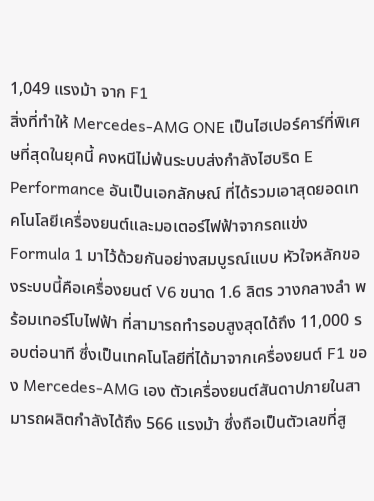1,049 แรงม้า จาก F1
สิ่งที่ทำให้ Mercedes-AMG ONE เป็นไฮเปอร์คาร์ที่พิเศษที่สุดในยุคนี้ คงหนีไม่พ้นระบบส่งกำลังไฮบริด E Performance อันเป็นเอกลักษณ์ ที่ได้รวมเอาสุดยอดเทคโนโลยีเครื่องยนต์และมอเตอร์ไฟฟ้าจากรถแข่ง Formula 1 มาไว้ด้วยกันอย่างสมบูรณ์แบบ หัวใจหลักของระบบนี้คือเครื่องยนต์ V6 ขนาด 1.6 ลิตร วางกลางลำ พร้อมเทอร์โบไฟฟ้า ที่สามารถทำรอบสูงสุดได้ถึง 11,000 รอบต่อนาที ซึ่งเป็นเทคโนโลยีที่ได้มาจากเครื่องยนต์ F1 ของ Mercedes-AMG เอง ตัวเครื่องยนต์สันดาปภายในสามารถผลิตกำลังได้ถึง 566 แรงม้า ซึ่งถือเป็นตัวเลขที่สู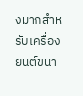งมากสำหรับเครื่องยนต์ขนา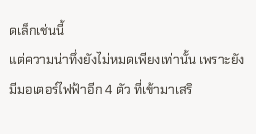ดเล็กเช่นนี้
แต่ความน่าทึ่งยังไม่หมดเพียงเท่านั้น เพราะยังมีมอเตอร์ไฟฟ้าอีก 4 ตัว ที่เข้ามาเสริ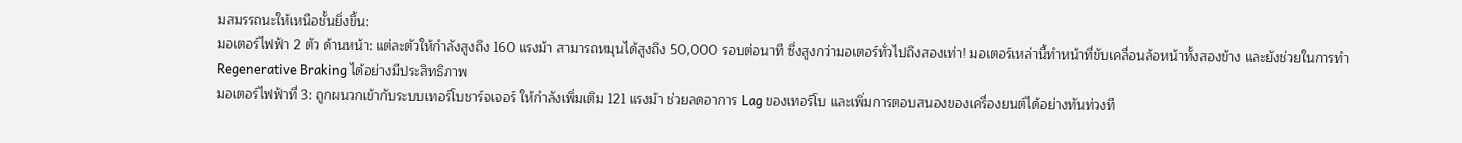มสมรรถนะให้เหนือชั้นยิ่งขึ้น:
มอเตอร์ไฟฟ้า 2 ตัว ด้านหน้า: แต่ละตัวให้กำลังสูงถึง 160 แรงม้า สามารถหมุนได้สูงถึง 50,000 รอบต่อนาที ซึ่งสูงกว่ามอเตอร์ทั่วไปถึงสองเท่า! มอเตอร์เหล่านี้ทำหน้าที่ขับเคลื่อนล้อหน้าทั้งสองข้าง และยังช่วยในการทำ Regenerative Braking ได้อย่างมีประสิทธิภาพ
มอเตอร์ไฟฟ้าที่ 3: ถูกผนวกเข้ากับระบบเทอร์โบชาร์จเจอร์ ให้กำลังเพิ่มเติม 121 แรงม้า ช่วยลดอาการ Lag ของเทอร์โบ และเพิ่มการตอบสนองของเครื่องยนต์ได้อย่างทันท่วงที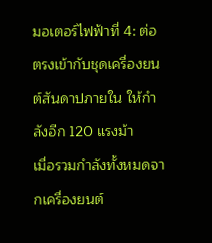มอเตอร์ไฟฟ้าที่ 4: ต่อตรงเข้ากับชุดเครื่องยนต์สันดาปภายใน ให้กำลังอีก 120 แรงม้า
เมื่อรวมกำลังทั้งหมดจากเครื่องยนต์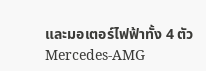และมอเตอร์ไฟฟ้าทั้ง 4 ตัว Mercedes-AMG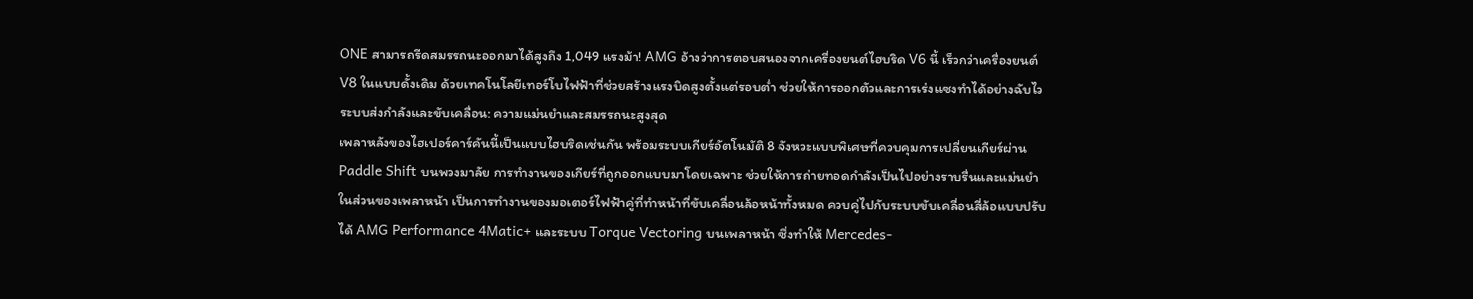ONE สามารถรีดสมรรถนะออกมาได้สูงถึง 1,049 แรงม้า! AMG อ้างว่าการตอบสนองจากเครื่องยนต์ไฮบริด V6 นี้ เร็วกว่าเครื่องยนต์ V8 ในแบบดั้งเดิม ด้วยเทคโนโลยีเทอร์โบไฟฟ้าที่ช่วยสร้างแรงบิดสูงตั้งแต่รอบต่ำ ช่วยให้การออกตัวและการเร่งแซงทำได้อย่างฉับไว
ระบบส่งกำลังและขับเคลื่อน: ความแม่นยำและสมรรถนะสูงสุด
เพลาหลังของไฮเปอร์คาร์คันนี้เป็นแบบไฮบริดเช่นกัน พร้อมระบบเกียร์อัตโนมัติ 8 จังหวะแบบพิเศษที่ควบคุมการเปลี่ยนเกียร์ผ่าน Paddle Shift บนพวงมาลัย การทำงานของเกียร์ที่ถูกออกแบบมาโดยเฉพาะ ช่วยให้การถ่ายทอดกำลังเป็นไปอย่างราบรื่นและแม่นยำ
ในส่วนของเพลาหน้า เป็นการทำงานของมอเตอร์ไฟฟ้าคู่ที่ทำหน้าที่ขับเคลื่อนล้อหน้าทั้งหมด ควบคู่ไปกับระบบขับเคลื่อนสี่ล้อแบบปรับได้ AMG Performance 4Matic+ และระบบ Torque Vectoring บนเพลาหน้า ซึ่งทำให้ Mercedes-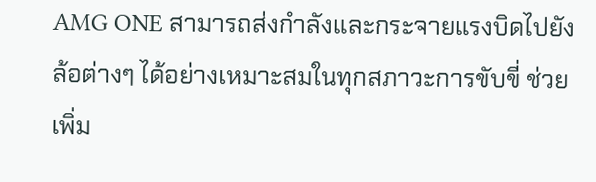AMG ONE สามารถส่งกำลังและกระจายแรงบิดไปยังล้อต่างๆ ได้อย่างเหมาะสมในทุกสภาวะการขับขี่ ช่วยเพิ่ม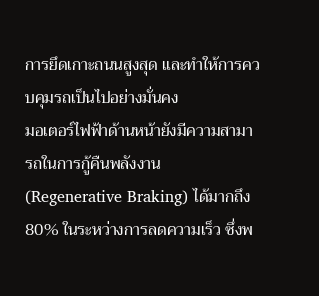การยึดเกาะถนนสูงสุด และทำให้การควบคุมรถเป็นไปอย่างมั่นคง
มอเตอร์ไฟฟ้าด้านหน้ายังมีความสามารถในการกู้คืนพลังงาน (Regenerative Braking) ได้มากถึง 80% ในระหว่างการลดความเร็ว ซึ่งพ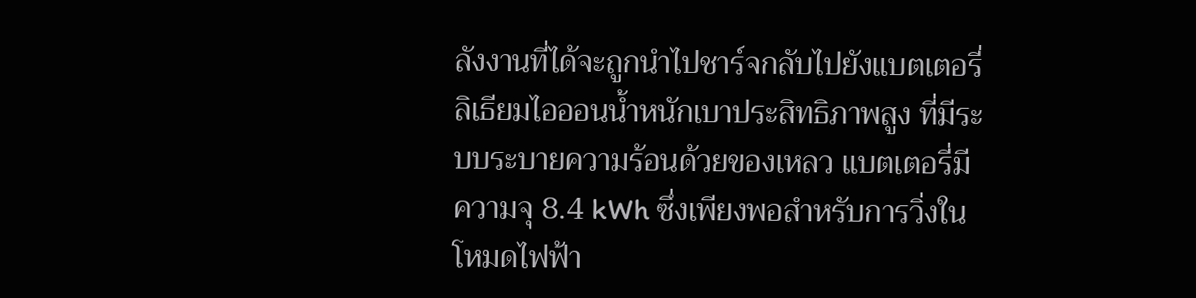ลังงานที่ได้จะถูกนำไปชาร์จกลับไปยังแบตเตอรี่ลิเธียมไอออนน้ำหนักเบาประสิทธิภาพสูง ที่มีระบบระบายความร้อนด้วยของเหลว แบตเตอรี่มีความจุ 8.4 kWh ซึ่งเพียงพอสำหรับการวิ่งในโหมดไฟฟ้า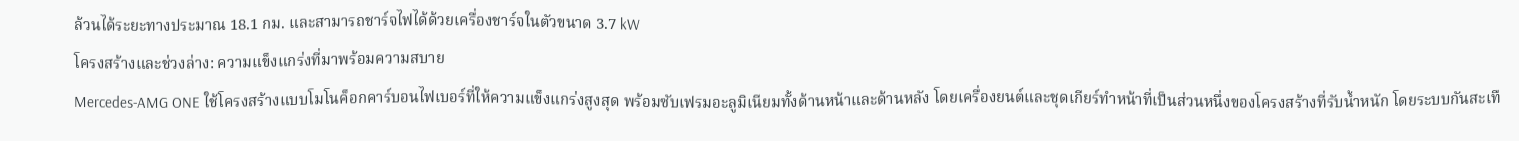ล้วนได้ระยะทางประมาณ 18.1 กม. และสามารถชาร์จไฟได้ด้วยเครื่องชาร์จในตัวขนาด 3.7 kW
โครงสร้างและช่วงล่าง: ความแข็งแกร่งที่มาพร้อมความสบาย
Mercedes-AMG ONE ใช้โครงสร้างแบบโมโนค็อกคาร์บอนไฟเบอร์ที่ให้ความแข็งแกร่งสูงสุด พร้อมซับเฟรมอะลูมิเนียมทั้งด้านหน้าและด้านหลัง โดยเครื่องยนต์และชุดเกียร์ทำหน้าที่เป็นส่วนหนึ่งของโครงสร้างที่รับน้ำหนัก โดยระบบกันสะเทื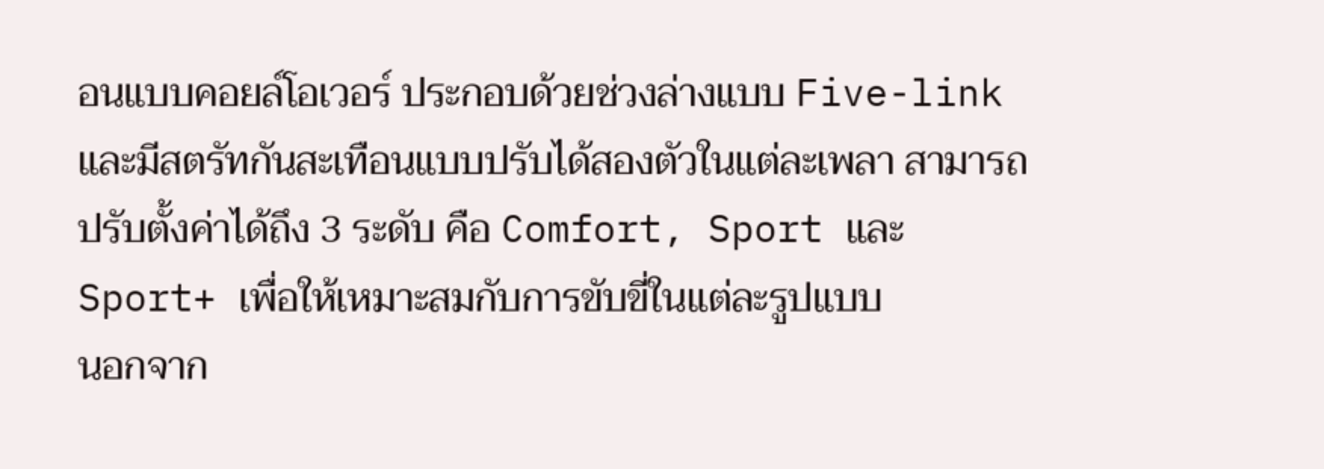อนแบบคอยล์โอเวอร์ ประกอบด้วยช่วงล่างแบบ Five-link และมีสตรัทกันสะเทือนแบบปรับได้สองตัวในแต่ละเพลา สามารถปรับตั้งค่าได้ถึง 3 ระดับ คือ Comfort, Sport และ Sport+ เพื่อให้เหมาะสมกับการขับขี่ในแต่ละรูปแบบ
นอกจาก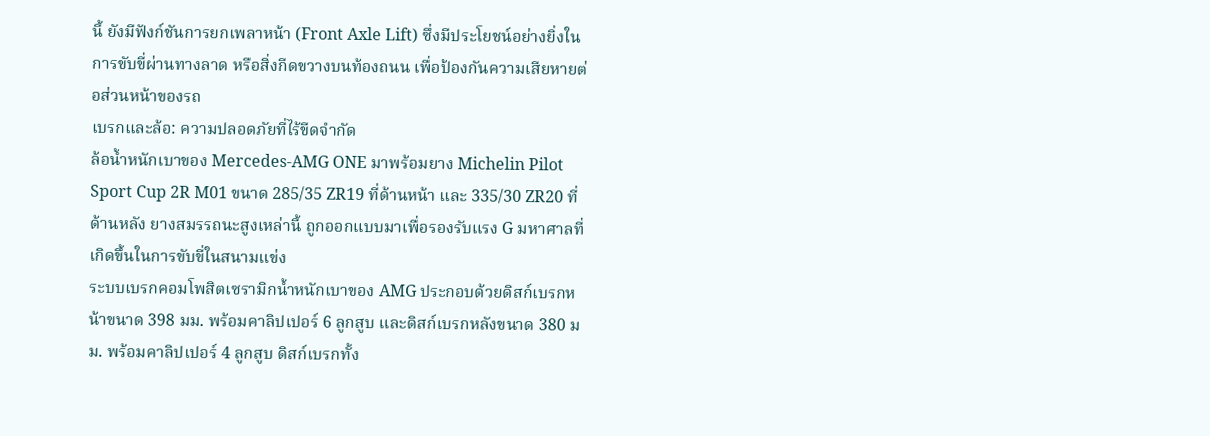นี้ ยังมีฟังก์ชันการยกเพลาหน้า (Front Axle Lift) ซึ่งมีประโยชน์อย่างยิ่งในการขับขี่ผ่านทางลาด หรือสิ่งกีดขวางบนท้องถนน เพื่อป้องกันความเสียหายต่อส่วนหน้าของรถ
เบรกและล้อ: ความปลอดภัยที่ไร้ขีดจำกัด
ล้อน้ำหนักเบาของ Mercedes-AMG ONE มาพร้อมยาง Michelin Pilot Sport Cup 2R M01 ขนาด 285/35 ZR19 ที่ด้านหน้า และ 335/30 ZR20 ที่ด้านหลัง ยางสมรรถนะสูงเหล่านี้ ถูกออกแบบมาเพื่อรองรับแรง G มหาศาลที่เกิดขึ้นในการขับขี่ในสนามแข่ง
ระบบเบรกคอมโพสิตเซรามิกน้ำหนักเบาของ AMG ประกอบด้วยดิสก์เบรกหน้าขนาด 398 มม. พร้อมคาลิปเปอร์ 6 ลูกสูบ และดิสก์เบรกหลังขนาด 380 มม. พร้อมคาลิปเปอร์ 4 ลูกสูบ ดิสก์เบรกทั้ง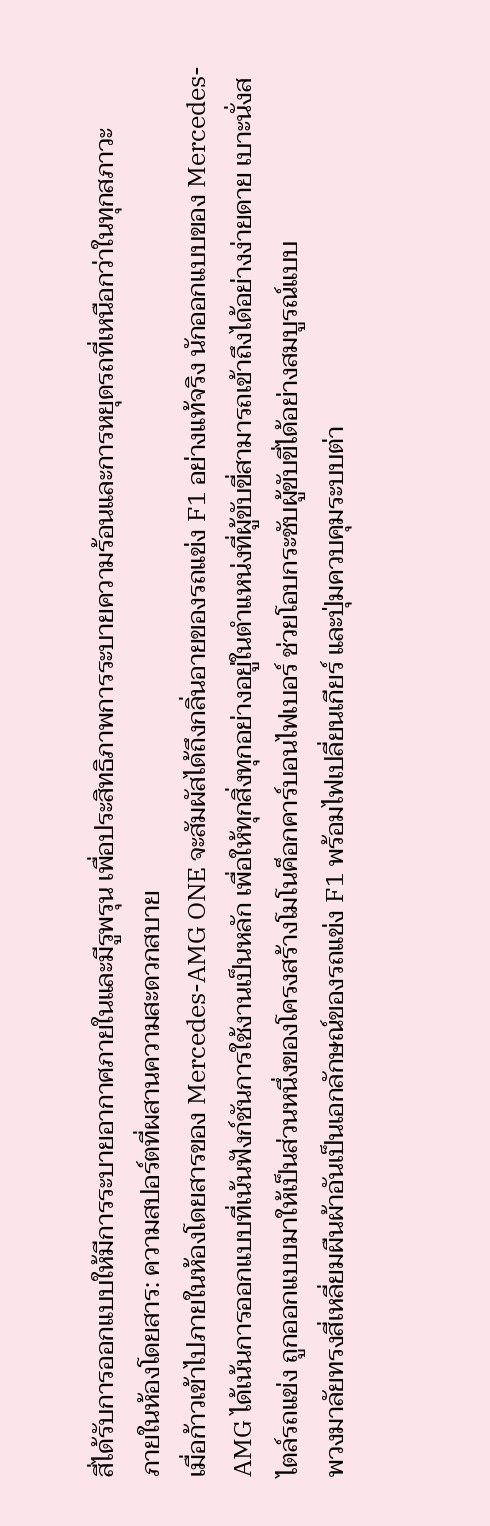สี่ได้รับการออกแบบให้มีการระบายอากาศภายในและมีรูพรุน เพื่อประสิทธิภาพการระบายความร้อนและการหยุดรถที่เหนือกว่าในทุกสภาวะ
ภายในห้องโดยสาร: ความสปอร์ตที่ผสานความสะดวกสบาย
เมื่อก้าวเข้าไปภายในห้องโดยสารของ Mercedes-AMG ONE จะสัมผัสได้ถึงกลิ่นอายของรถแข่ง F1 อย่างแท้จริง นักออกแบบของ Mercedes-AMG ได้เน้นการออกแบบที่เน้นฟังก์ชันการใช้งานเป็นหลัก เพื่อให้ทุกสิ่งทุกอย่างอยู่ในตำแหน่งที่ผู้ขับขี่สามารถเข้าถึงได้อย่างง่ายดาย เบาะนั่งสไตล์รถแข่ง ถูกออกแบบมาให้เป็นส่วนหนึ่งของโครงสร้างโมโนค็อกคาร์บอนไฟเบอร์ ช่วยโอบกระชับผู้ขับขี่ได้อย่างสมบูรณ์แบบ
พวงมาลัยทรงสี่เหลี่ยมผืนผ้าอันเป็นเอกลักษณ์ของรถแข่ง F1 พร้อมไฟเปลี่ยนเกียร์ และปุ่มควบคุมระบบต่า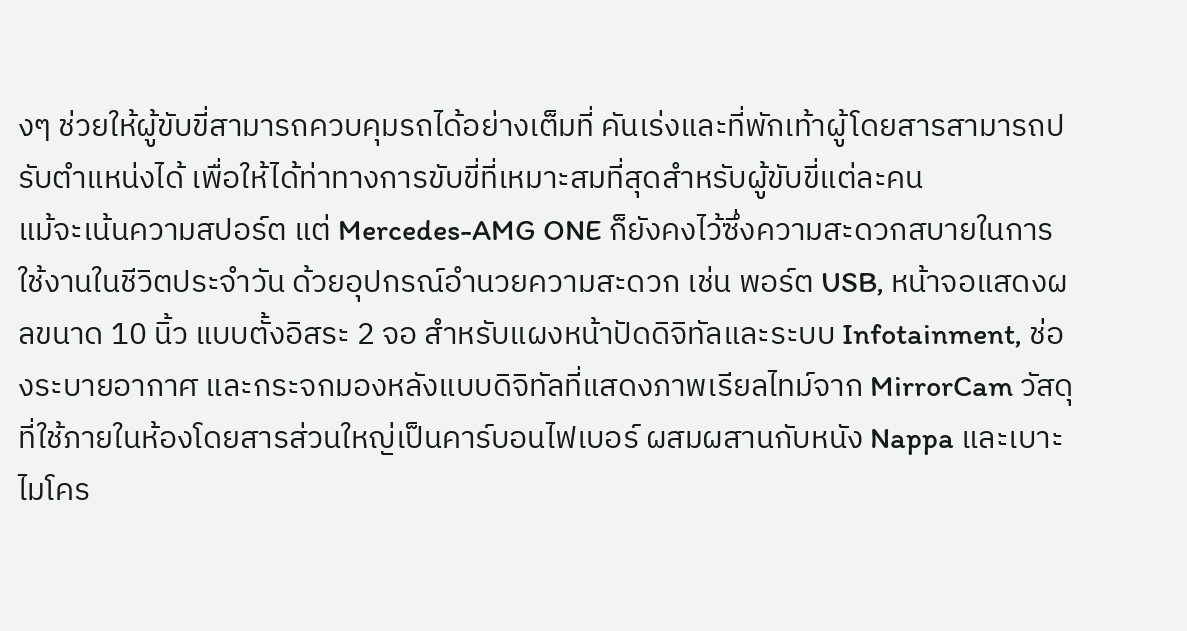งๆ ช่วยให้ผู้ขับขี่สามารถควบคุมรถได้อย่างเต็มที่ คันเร่งและที่พักเท้าผู้โดยสารสามารถปรับตำแหน่งได้ เพื่อให้ได้ท่าทางการขับขี่ที่เหมาะสมที่สุดสำหรับผู้ขับขี่แต่ละคน
แม้จะเน้นความสปอร์ต แต่ Mercedes-AMG ONE ก็ยังคงไว้ซึ่งความสะดวกสบายในการใช้งานในชีวิตประจำวัน ด้วยอุปกรณ์อำนวยความสะดวก เช่น พอร์ต USB, หน้าจอแสดงผลขนาด 10 นิ้ว แบบตั้งอิสระ 2 จอ สำหรับแผงหน้าปัดดิจิทัลและระบบ Infotainment, ช่องระบายอากาศ และกระจกมองหลังแบบดิจิทัลที่แสดงภาพเรียลไทม์จาก MirrorCam วัสดุที่ใช้ภายในห้องโดยสารส่วนใหญ่เป็นคาร์บอนไฟเบอร์ ผสมผสานกับหนัง Nappa และเบาะไมโคร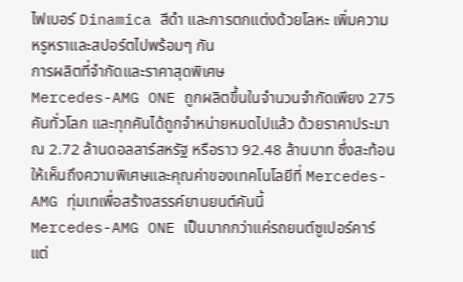ไฟเบอร์ Dinamica สีดำ และการตกแต่งด้วยโลหะ เพิ่มความหรูหราและสปอร์ตไปพร้อมๆ กัน
การผลิตที่จำกัดและราคาสุดพิเศษ
Mercedes-AMG ONE ถูกผลิตขึ้นในจำนวนจำกัดเพียง 275 คันทั่วโลก และทุกคันได้ถูกจำหน่ายหมดไปแล้ว ด้วยราคาประมาณ 2.72 ล้านดอลลาร์สหรัฐ หรือราว 92.48 ล้านบาท ซึ่งสะท้อนให้เห็นถึงความพิเศษและคุณค่าของเทคโนโลยีที่ Mercedes-AMG ทุ่มเทเพื่อสร้างสรรค์ยานยนต์คันนี้
Mercedes-AMG ONE เป็นมากกว่าแค่รถยนต์ซูเปอร์คาร์ แต่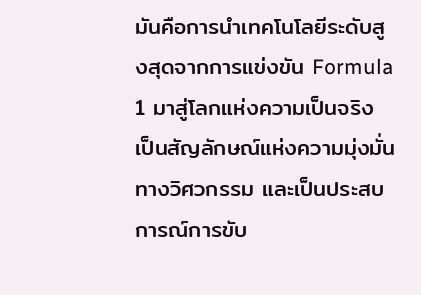มันคือการนำเทคโนโลยีระดับสูงสุดจากการแข่งขัน Formula 1 มาสู่โลกแห่งความเป็นจริง เป็นสัญลักษณ์แห่งความมุ่งมั่นทางวิศวกรรม และเป็นประสบการณ์การขับ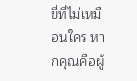ขี่ที่ไม่เหมือนใคร หากคุณคือผู้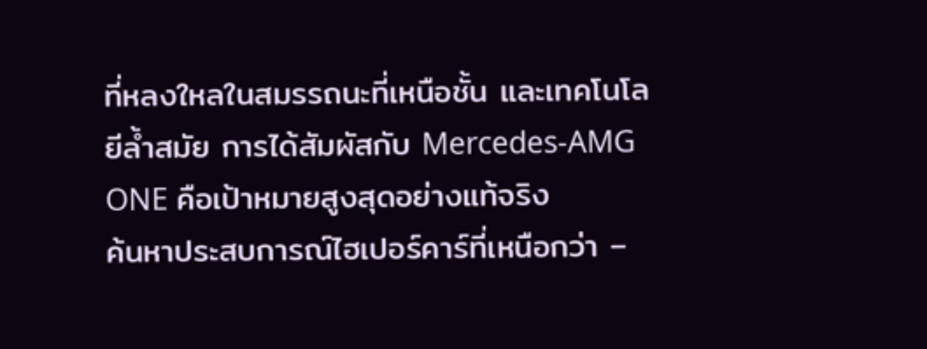ที่หลงใหลในสมรรถนะที่เหนือชั้น และเทคโนโลยีล้ำสมัย การได้สัมผัสกับ Mercedes-AMG ONE คือเป้าหมายสูงสุดอย่างแท้จริง
ค้นหาประสบการณ์ไฮเปอร์คาร์ที่เหนือกว่า –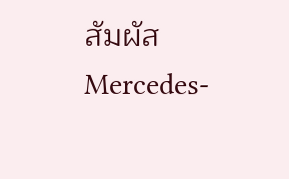สัมผัส Mercedes-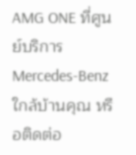AMG ONE ที่ศูนย์บริการ Mercedes-Benz ใกล้บ้านคุณ หรือติดต่อ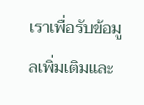เราเพื่อรับข้อมูลเพิ่มเติมและ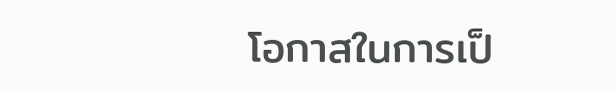โอกาสในการเป็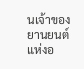นเจ้าของยานยนต์แห่งอ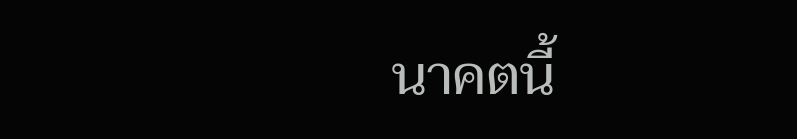นาคตนี้